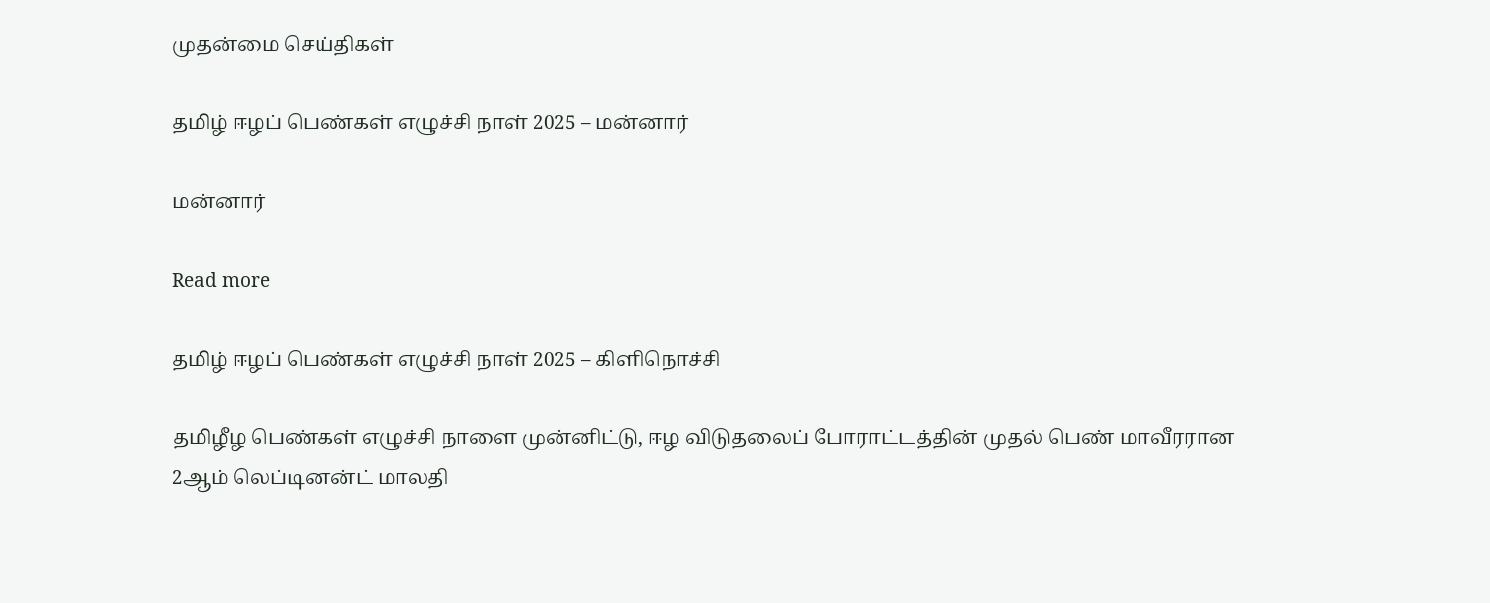முதன்மை செய்திகள்

தமிழ் ஈழப் பெண்கள் எழுச்சி நாள் 2025 – மன்னார்

மன்னார்

Read more

தமிழ் ஈழப் பெண்கள் எழுச்சி நாள் 2025 – கிளிநொச்சி

தமிழீழ பெண்கள் எழுச்சி நாளை முன்னிட்டு, ஈழ விடுதலைப் போராட்டத்தின் முதல் பெண் மாவீரரான 2ஆம் லெப்டினன்ட் மாலதி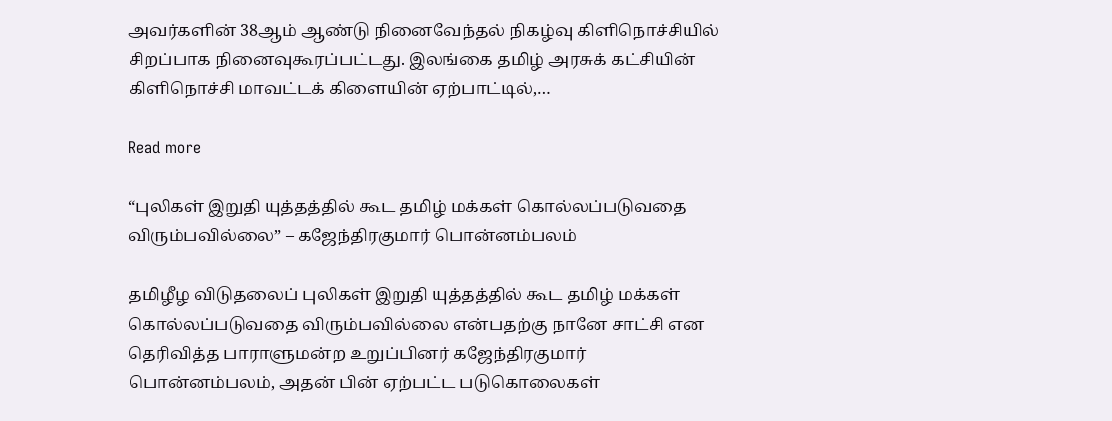அவர்களின் 38ஆம் ஆண்டு நினைவேந்தல் நிகழ்வு கிளிநொச்சியில் சிறப்பாக நினைவுகூரப்பட்டது. இலங்கை தமிழ் அரசுக் கட்சியின் கிளிநொச்சி மாவட்டக் கிளையின் ஏற்பாட்டில்,…

Read more

“புலிகள் இறுதி யுத்தத்தில் கூட தமிழ் மக்கள் கொல்லப்படுவதை விரும்பவில்லை” – கஜேந்திரகுமார் பொன்னம்பலம்

தமிழீழ விடுதலைப் புலிகள் இறுதி யுத்தத்தில் கூட தமிழ் மக்கள் கொல்லப்படுவதை விரும்பவில்லை என்பதற்கு நானே சாட்சி என தெரிவித்த பாராளுமன்ற உறுப்பினர் கஜேந்திரகுமார் பொன்னம்பலம், அதன் பின் ஏற்பட்ட படுகொலைகள்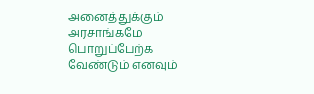அனைத்துக்கும்  அரசாங்கமே பொறுப்பேற்க வேண்டும் எனவும்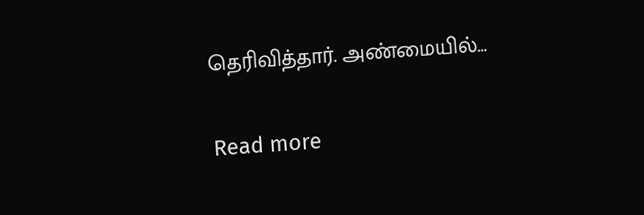தெரிவித்தார். அண்மையில்…

Read more